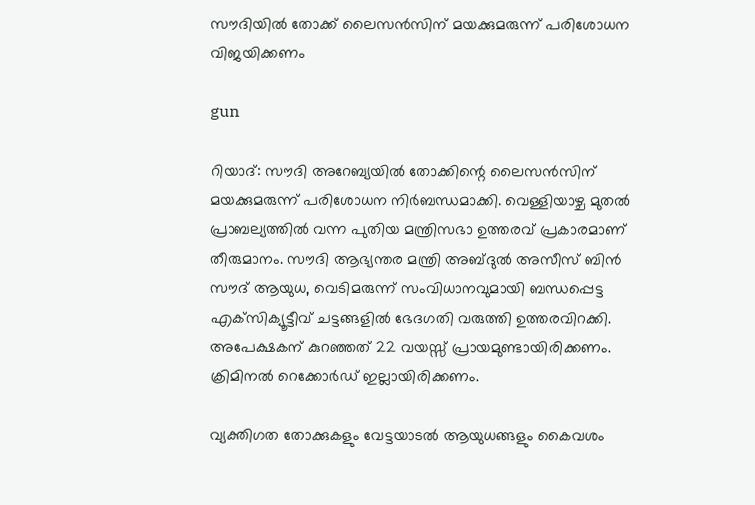സൗദിയില്‍ തോക്ക് ലൈസന്‍സിന് മയക്കുമരുന്ന് പരിശോധന വിജയിക്കണം

gun

റിയാദ്: സൗദി അറേബ്യയില്‍ തോക്കിന്റെ ലൈസന്‍സിന് മയക്കുമരുന്ന് പരിശോധന നിര്‍ബന്ധമാക്കി. വെള്ളിയാഴ്ച മുതല്‍ പ്രാബല്യത്തില്‍ വന്ന പുതിയ മന്ത്രിസഭാ ഉത്തരവ് പ്രകാരമാണ് തീരുമാനം. സൗദി ആഭ്യന്തര മന്ത്രി അബ്ദുല്‍ അസീസ് ബിന്‍ സൗദ് ആയുധ, വെടിമരുന്ന് സംവിധാനവുമായി ബന്ധപ്പെട്ട എക്‌സിക്യൂട്ടീവ് ചട്ടങ്ങളില്‍ ഭേദഗതി വരുത്തി ഉത്തരവിറക്കി. അപേക്ഷകന് കുറഞ്ഞത് 22 വയസ്സ് പ്രായമുണ്ടായിരിക്കണം. ക്രിമിനല്‍ റെക്കോര്‍ഡ് ഇല്ലായിരിക്കണം.

വ്യക്തിഗത തോക്കുകളും വേട്ടയാടല്‍ ആയുധങ്ങളും കൈവശം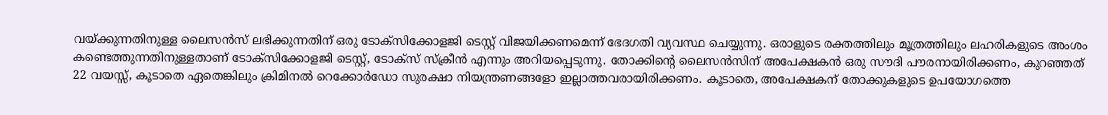വയ്ക്കുന്നതിനുള്ള ലൈസന്‍സ് ലഭിക്കുന്നതിന് ഒരു ടോക്‌സിക്കോളജി ടെസ്റ്റ് വിജയിക്കണമെന്ന് ഭേദഗതി വ്യവസ്ഥ ചെയ്യുന്നു. ഒരാളുടെ രക്തത്തിലും മൂത്രത്തിലും ലഹരികളുടെ അംശം കണ്ടെത്തുന്നതിനുള്ളതാണ് ടോക്സിക്കോളജി ടെസ്റ്റ്, ടോക്സ് സ്‌ക്രീന്‍ എന്നും അറിയപ്പെടുന്നു. തോക്കിന്റെ ലൈസന്‍സിന് അപേക്ഷകന്‍ ഒരു സൗദി പൗരനായിരിക്കണം, കുറഞ്ഞത് 22 വയസ്സ്, കൂടാതെ ഏതെങ്കിലും ക്രിമിനല്‍ റെക്കോര്‍ഡോ സുരക്ഷാ നിയന്ത്രണങ്ങളോ ഇല്ലാത്തവരായിരിക്കണം. കൂടാതെ, അപേക്ഷകന് തോക്കുകളുടെ ഉപയോഗത്തെ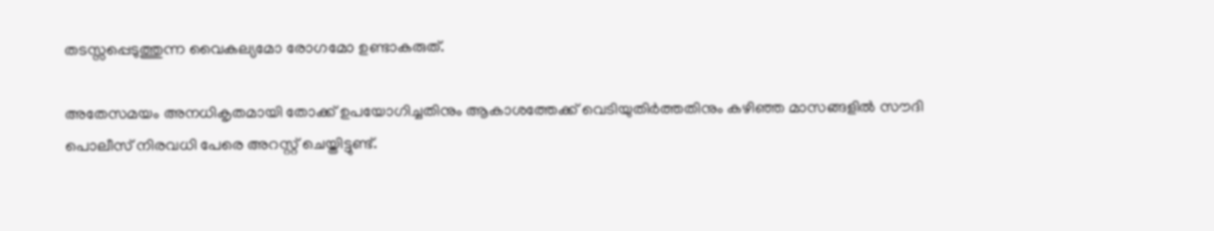തടസ്സപ്പെടുത്തുന്ന വൈകല്യമോ രോഗമോ ഉണ്ടാകരുത്.

അതേസമയം അനധികൃതമായി തോക്ക് ഉപയോഗിച്ചതിനും ആകാശത്തേക്ക് വെടിയുതിര്‍ത്തതിനും കഴിഞ്ഞ മാസങ്ങളില്‍ സൗദി പൊലീസ് നിരവധി പേരെ അറസ്റ്റ് ചെയ്തിട്ടുണ്ട്.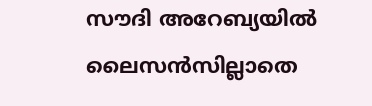സൗദി അറേബ്യയില്‍ ലൈസന്‍സില്ലാതെ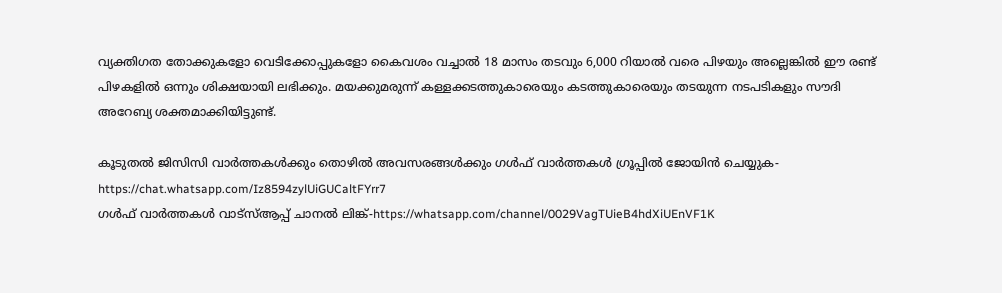വ്യക്തിഗത തോക്കുകളോ വെടിക്കോപ്പുകളോ കൈവശം വച്ചാല്‍ 18 മാസം തടവും 6,000 റിയാല്‍ വരെ പിഴയും അല്ലെങ്കില്‍ ഈ രണ്ട് പിഴകളില്‍ ഒന്നും ശിക്ഷയായി ലഭിക്കും. മയക്കുമരുന്ന് കള്ളക്കടത്തുകാരെയും കടത്തുകാരെയും തടയുന്ന നടപടികളും സൗദി അറേബ്യ ശക്തമാക്കിയിട്ടുണ്ട്.

കൂടുതൽ ജിസിസി വാർത്തകൾക്കും തൊഴിൽ അവസരങ്ങൾക്കും ഗൾഫ് വാർത്തകൾ ഗ്രൂപ്പിൽ ജോയിൻ ചെയ്യുക-https://chat.whatsapp.com/Iz8594zylUiGUCaltFYrr7
ഗൾഫ് വാർത്തകൾ വാട്സ്ആപ്പ് ചാനൽ ലിങ്ക്-https://whatsapp.com/channel/0029VagTUieB4hdXiUEnVF1K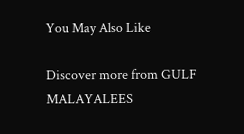You May Also Like

Discover more from GULF MALAYALEES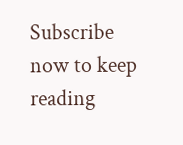Subscribe now to keep reading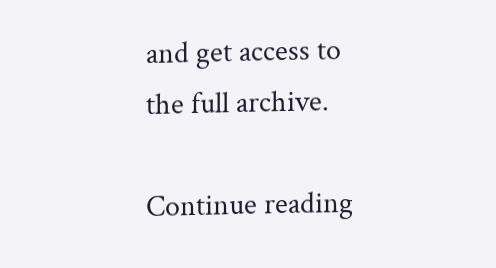and get access to the full archive.

Continue reading